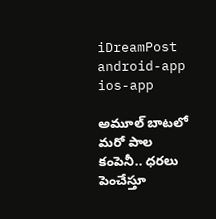iDreamPost
android-app
ios-app

అమూల్ బాటలో మరో పాల కంపెనీ.. ధరలు పెంచేస్తూ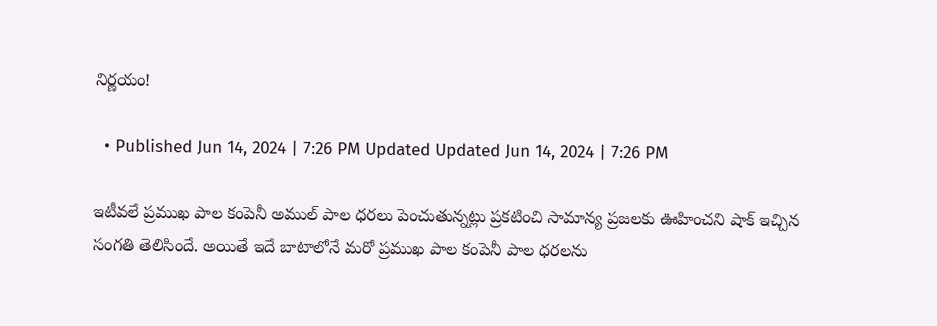నిర్ణయం!

  • Published Jun 14, 2024 | 7:26 PM Updated Updated Jun 14, 2024 | 7:26 PM

ఇటీవలే ప్రముఖ పాల కంపెనీ అముల్ పాల ధరలు పెంచుతున్నట్లు ప్రకటించి సామాన్య ప్రజలకు ఊహించని షాక్ ఇచ్చిన సంగతి తెలిసిందే. అయితే ఇదే బాటాలోనే మరో ప్రముఖ పాల కంపెనీ పాల ధరలను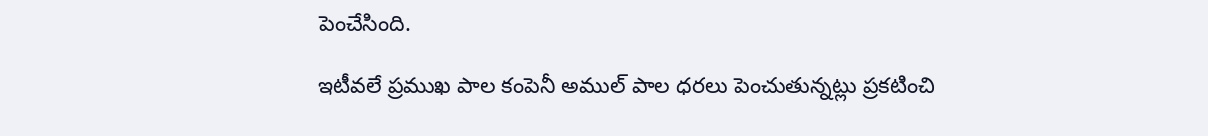పెంచేసింది.

ఇటీవలే ప్రముఖ పాల కంపెనీ అముల్ పాల ధరలు పెంచుతున్నట్లు ప్రకటించి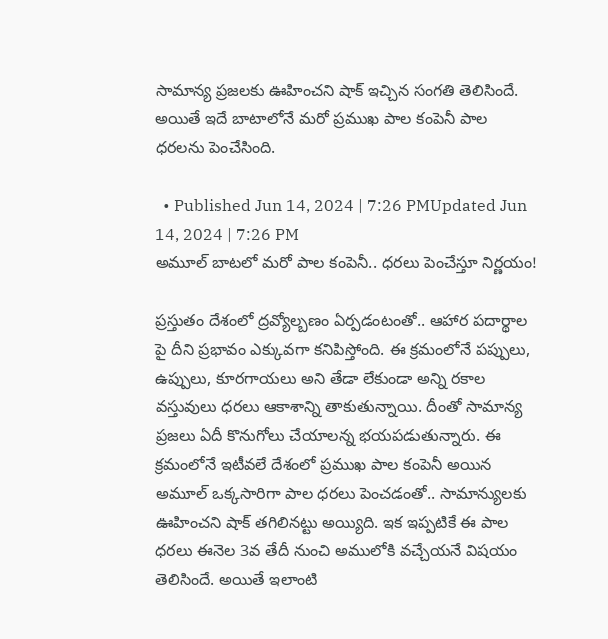సామాన్య ప్రజలకు ఊహించని షాక్ ఇచ్చిన సంగతి తెలిసిందే. అయితే ఇదే బాటాలోనే మరో ప్రముఖ పాల కంపెనీ పాల ధరలను పెంచేసింది.

  • Published Jun 14, 2024 | 7:26 PMUpdated Jun 14, 2024 | 7:26 PM
అమూల్ బాటలో మరో పాల కంపెనీ.. ధరలు పెంచేస్తూ నిర్ణయం!

ప్రస్తుతం దేశంలో ద్రవ్యోల్బణం ఏర్పడంటంతో.. ఆహార పదార్థాల పై దీని ప్రభావం ఎక్కువగా కనిపిస్తోంది. ఈ క్రమంలోనే పప్పులు, ఉప్పులు, కూరగాయలు అని తేడా లేకుండా అన్ని రకాల వస్తువులు ధరలు ఆకాశాన్ని తాకుతున్నాయి. దీంతో సామాన్య ప్రజలు ఏదీ కొనుగోలు చేయాలన్న భయపడుతున్నారు. ఈ క్రమంలోనే ఇటీవలే దేశంలో ప్రముఖ పాల కంపెనీ అయిన అమూల్ ఒక్కసారిగా పాల ధరలు పెంచడంతో.. సామాన్యులకు ఊహించని షాక్ తగిలినట్టు అయ్యిది. ఇక ఇప్పటికే ఈ పాల ధరలు ఈనెల 3వ తేదీ నుంచి అములోకి వచ్చేయనే విషయం తెలిసిందే. అయితే ఇలాంటి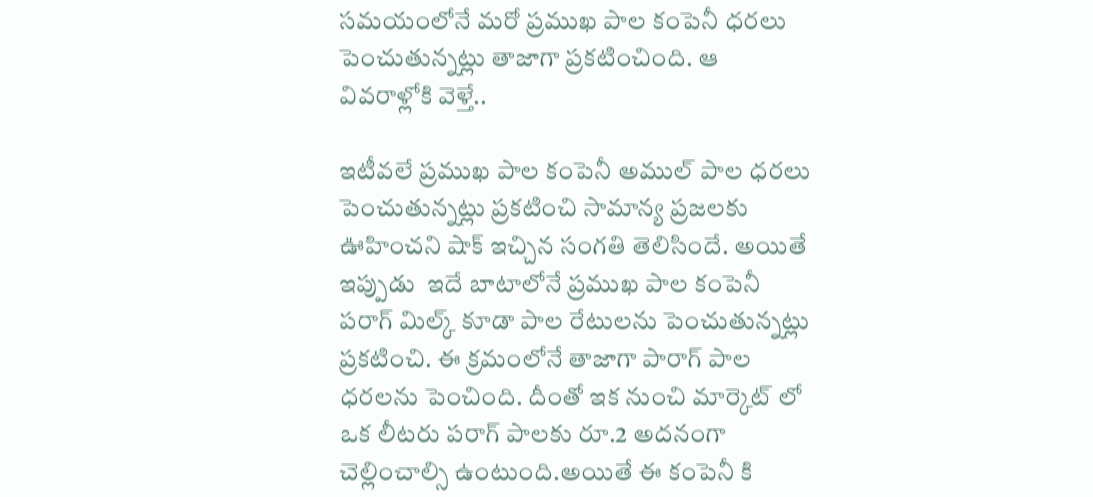సమయంలోనే మరో ప్రముఖ పాల కంపెనీ ధరలు పెంచుతున్నట్లు తాజాగా ప్రకటించింది. ఆ వివరాళ్లోకి వెళ్తే..

ఇటీవలే ప్రముఖ పాల కంపెనీ అముల్ పాల ధరలు పెంచుతున్నట్లు ప్రకటించి సామాన్య ప్రజలకు ఊహించని షాక్ ఇచ్చిన సంగతి తెలిసిందే. అయితే ఇప్పుడు  ఇదే బాటాలోనే ప్రముఖ పాల కంపెనీ పరాగ్ మిల్క్ కూడా పాల రేటులను పెంచుతున్నట్లు ప్రకటించి. ఈ క్రమంలోనే తాజాగా పారాగ్ పాల ధరలను పెంచింది. దీంతో ఇక నుంచి మార్కెట్ లో ఒక లీటరు పరాగ్ పాలకు రూ.2 అదనంగా చెల్లించాల్సి ఉంటుంది.అయితే ఈ కంపెనీ కి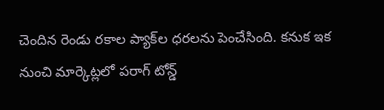చెందిన రెండు రకాల ప్యాక్‌ల ధరలను పెంచేసింది. కనుక ఇక నుంచి మార్కెట్లలో పరాగ్ టోన్డ్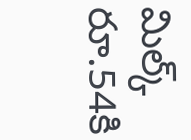మిల్క్ రూ.54కి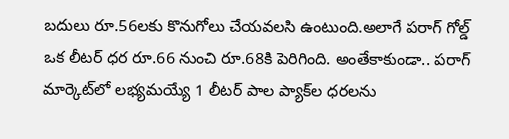బదులు రూ.56లకు కొనుగోలు చేయవలసి ఉంటుంది.అలాగే పరాగ్ గోల్డ్ ఒక లీటర్ ధర రూ.66 నుంచి రూ.68కి పెరిగింది. అంతేకాకుండా.. పరాగ్ మార్కెట్‌లో లభ్యమయ్యే 1 లీటర్ పాల ప్యాక్‌ల ధరలను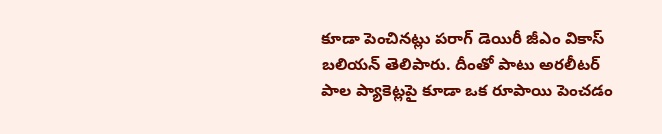కూడా పెంచినట్లు పరాగ్ డెయిరీ జీఎం వికాస్ బలియన్ తెలిపారు. దీంతో పాటు అరలీటర్ పాల ప్యాకెట్లపై కూడా ఒక రూపాయి పెంచడం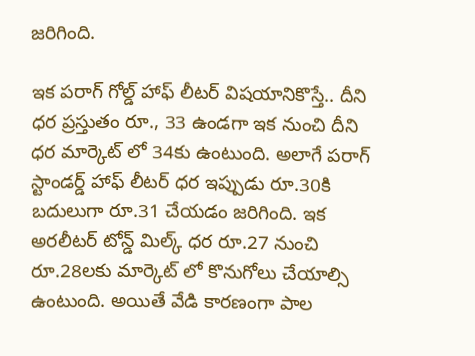జరిగింది.

ఇక పరాగ్ గోల్డ్ హాఫ్ లీటర్ విషయానికొస్తే.. దీని ధర ప్రస్తుతం రూ., 33 ఉండగా ఇక నుంచి దీని ధర మార్కెట్ లో 34కు ఉంటుంది. అలాగే పరాగ్ స్టాండర్డ్ హాఫ్ లీటర్ ధర ఇప్పుడు రూ.30కి బదులుగా రూ.31 చేయడం జరిగింది. ఇక అరలీటర్ టోన్డ్ మిల్క్ ధర రూ.27 నుంచి రూ.28లకు మార్కెట్ లో కొనుగోలు చేయాల్సి ఉంటుంది. అయితే వేడి కారణంగా పాల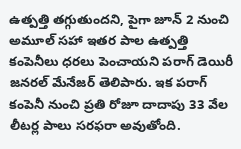ఉత్పత్తి తగ్గుతుందని, పైగా జూన్ 2 నుంచి అమూల్ సహా ఇతర పాల ఉత్పత్తి కంపెనీలు ధరలు పెంచాయని పరాగ్ డెయిరీ జనరల్ మేనేజర్ తెలిపారు. ఇక పరాగ్‌ కంపెనీ నుంచి ప్రతి రోజూ దాదాపు 33 వేల లీటర్ల పాలు సరఫరా అవుతోంది.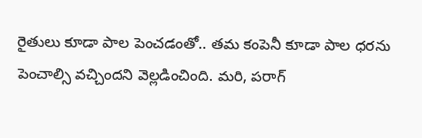రైతులు కూడా పాల పెంచడంతో.. తమ కంపెనీ కూడా పాల ధరను పెంచాల్సి వచ్చిందని వెల్లడించింది. మరి, పరాగ్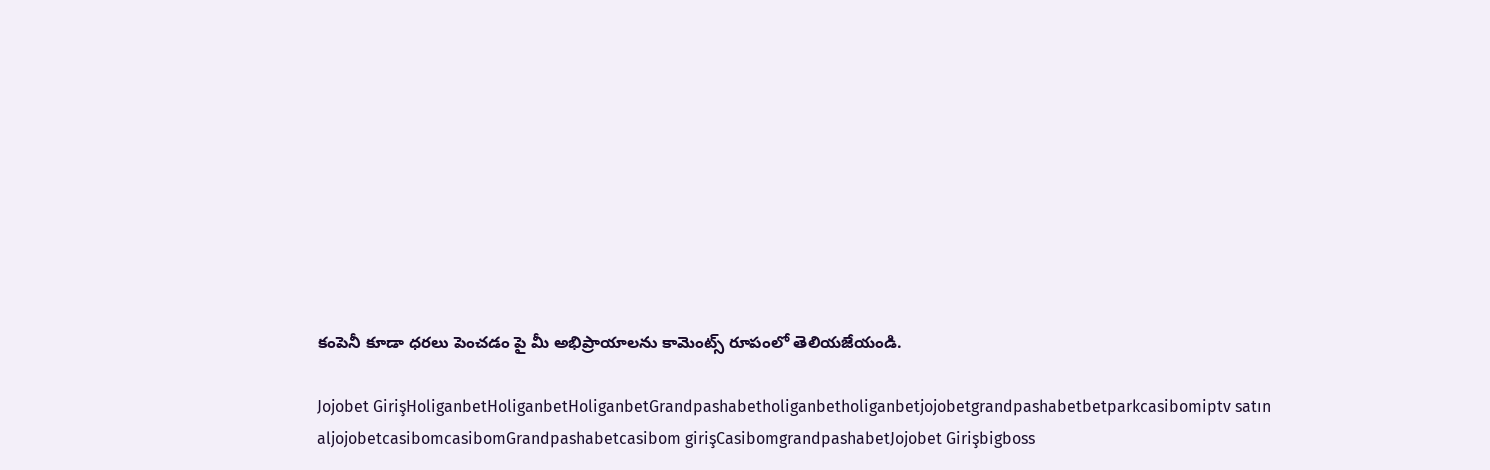కంపెనీ కూడా ధరలు పెంచడం పై మీ అభిప్రాయాలను కామెంట్స్ రూపంలో తెలియజేయండి.

Jojobet GirişHoliganbetHoliganbetHoliganbetGrandpashabetholiganbetholiganbetjojobetgrandpashabetbetparkcasibomiptv satın aljojobetcasibomcasibomGrandpashabetcasibom girişCasibomgrandpashabetJojobet Girişbigboss